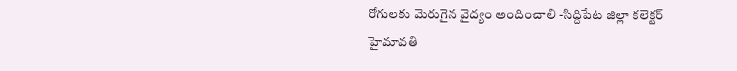రోగులకు మెరుగైన వైద్యం అందించాలి -సిద్దిపేట జిల్లా కలెక్టర్ హైమావతి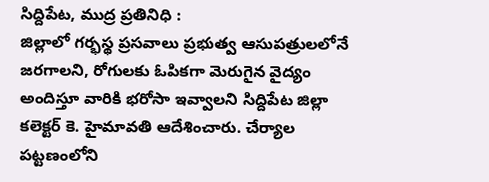సిద్దిపేట, ముద్ర ప్రతినిధి :
జిల్లాలో గర్భస్థ ప్రసవాలు ప్రభుత్వ ఆసుపత్రులలోనే జరగాలని, రోగులకు ఓపికగా మెరుగైన వైద్యం అందిస్తూ వారికి భరోసా ఇవ్వాలని సిద్దిపేట జిల్లా కలెక్టర్ కె. హైమావతి ఆదేశించారు. చేర్యాల పట్టణంలోని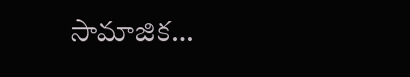సామాజిక…